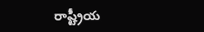రాష్ట్రీయ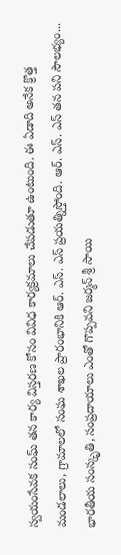స్వయంసేవక సంఘ్ తన కార్య విస్తరణ కోసం వివిధ కార్యక్రమాలు చేపడుతూ ఉంటుంది. ఈ ఏడాది అనేక క్రొత్త మండలాలు, గ్రామాలలో సంఘ శాఖల ప్రారంభానికి ఆర్. ఎస్. ఎస్ ప్రయత్నిస్తోంది. ఆర్. ఎస్. ఎస్ తన పని సౌలభ్యం...
భారతీయ సంస్కృతి, సంప్రదాయాలు ఎంతో గొప్పవని జర్మన్ శ్రీ సాయి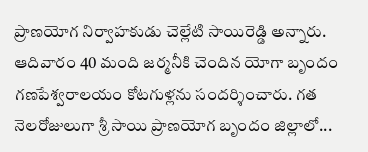ప్రాణయోగ నిర్వాహకుడు చెల్లేటి సాయిరెడ్డి అన్నారు. ఆదివారం 40 మంది జర్మనీకి చెందిన యోగా బృందం గణపేశ్వరాలయం కోటగుళ్లను సందర్శించారు. గత నెలరోజులుగా శ్రీ సాయి ప్రాణయోగ బృందం జిల్లాలో...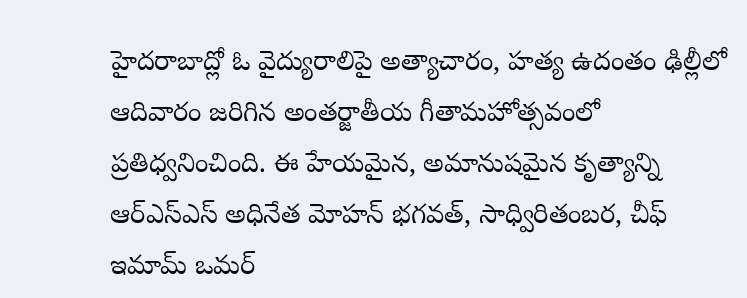హైదరాబాద్లో ఓ వైద్యురాలిపై అత్యాచారం, హత్య ఉదంతం ఢిల్లీలో ఆదివారం జరిగిన అంతర్జాతీయ గీతామహోత్సవంలో ప్రతిధ్వనించింది. ఈ హేయమైన, అమానుషమైన కృత్యాన్ని ఆర్ఎస్ఎస్ అధినేత మోహన్ భగవత్, సాధ్విరితంబర, చీఫ్ ఇమామ్ ఒమర్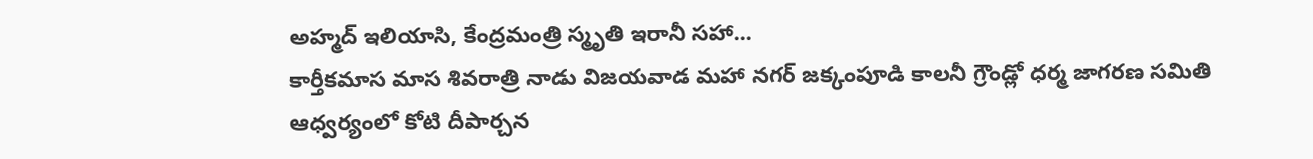అహ్మద్ ఇలియాసి, కేంద్రమంత్రి స్మృతి ఇరానీ సహా...
కార్తీకమాస మాస శివరాత్రి నాడు విజయవాడ మహా నగర్ జక్కంపూడి కాలనీ గ్రౌండ్లో ధర్మ జాగరణ సమితి ఆధ్వర్యంలో కోటి దీపార్చన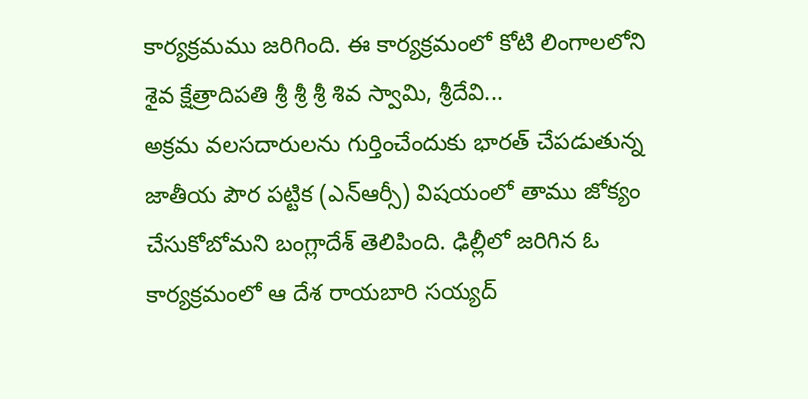కార్యక్రమము జరిగింది. ఈ కార్యక్రమంలో కోటి లింగాలలోని శైవ క్షేత్రాదిపతి శ్రీ శ్రీ శ్రీ శివ స్వామి, శ్రీదేవి...
అక్రమ వలసదారులను గుర్తించేందుకు భారత్ చేపడుతున్న జాతీయ పౌర పట్టిక (ఎన్ఆర్సీ) విషయంలో తాము జోక్యం చేసుకోబోమని బంగ్లాదేశ్ తెలిపింది. ఢిల్లీలో జరిగిన ఓ కార్యక్రమంలో ఆ దేశ రాయబారి సయ్యద్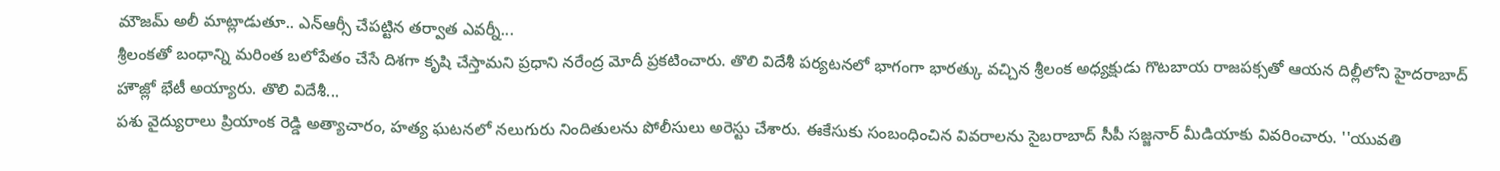మౌజమ్ అలీ మాట్లాడుతూ.. ఎన్ఆర్సీ చేపట్టిన తర్వాత ఎవర్నీ...
శ్రీలంకతో బంధాన్ని మరింత బలోపేతం చేసే దిశగా కృషి చేస్తామని ప్రధాని నరేంద్ర మోదీ ప్రకటించారు. తొలి విదేశీ పర్యటనలో భాగంగా భారత్కు వచ్చిన శ్రీలంక అధ్యక్షుడు గొటబాయ రాజపక్సతో ఆయన దిల్లీలోని హైదరాబాద్ హౌజ్లో భేటీ అయ్యారు. తొలి విదేశీ...
పశు వైద్యురాలు ప్రియాంక రెడ్డి అత్యాచారం, హత్య ఘటనలో నలుగురు నిందితులను పోలీసులు అరెస్టు చేశారు. ఈకేసుకు సంబంధించిన వివరాలను సైబరాబాద్ సీపీ సజ్జనార్ మీడియాకు వివరించారు. ''యువతి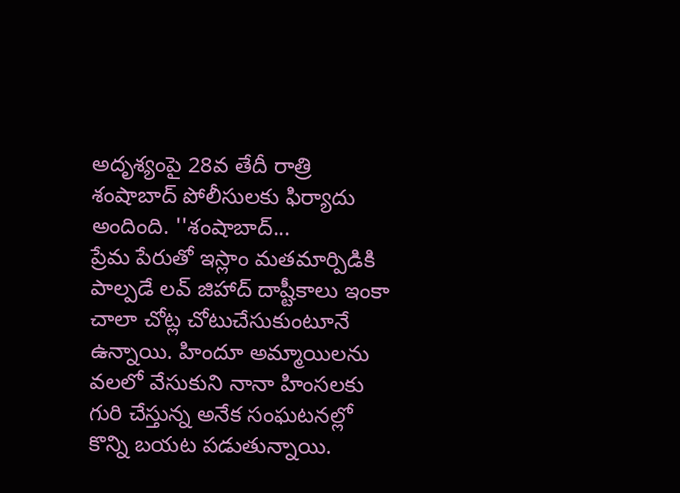అదృశ్యంపై 28వ తేదీ రాత్రి శంషాబాద్ పోలీసులకు ఫిర్యాదు అందింది. ''శంషాబాద్...
ప్రేమ పేరుతో ఇస్లాం మతమార్పిడికి పాల్పడే లవ్ జిహాద్ దాష్టీకాలు ఇంకా చాలా చోట్ల చోటుచేసుకుంటూనే ఉన్నాయి. హిందూ అమ్మాయిలను వలలో వేసుకుని నానా హింసలకు గురి చేస్తున్న అనేక సంఘటనల్లో కొన్ని బయట పడుతున్నాయి.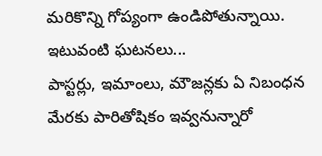మరికొన్ని గోప్యంగా ఉండిపోతున్నాయి. ఇటువంటి ఘటనలు...
పాస్టర్లు, ఇమాంలు, మౌజన్లకు ఏ నిబంధన మేరకు పారితోషికం ఇవ్వనున్నారో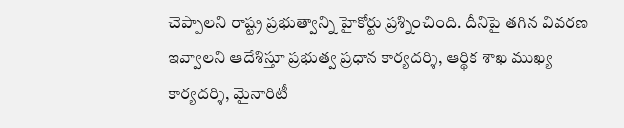చెప్పాలని రాష్ట్ర ప్రభుత్వాన్ని హైకోర్టు ప్రశ్నించింది. దీనిపై తగిన వివరణ ఇవ్వాలని ఆదేశిస్తూ ప్రభుత్వ ప్రధాన కార్యదర్శి, ఆర్థిక శాఖ ముఖ్య కార్యదర్శి, మైనారిటీ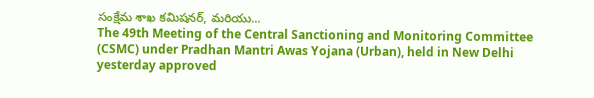సంక్షేమ శాఖ కమిషనర్, మరియు...
The 49th Meeting of the Central Sanctioning and Monitoring Committee (CSMC) under Pradhan Mantri Awas Yojana (Urban), held in New Delhi yesterday approved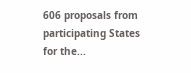606 proposals from participating States for the...